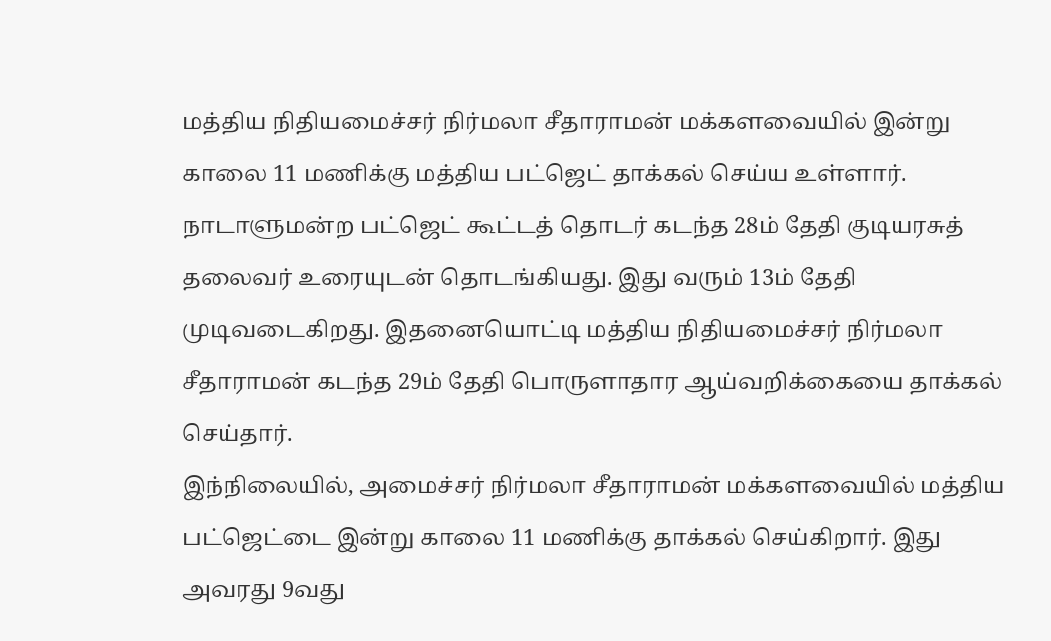மத்திய நிதியமைச்சர் நிர்மலா சீதாராமன் மக்களவையில் இன்று காலை 11 மணிக்கு மத்திய பட்ஜெட் தாக்கல் செய்ய உள்ளார்.
நாடாளுமன்ற பட்ஜெட் கூட்டத் தொடர் கடந்த 28ம் தேதி குடியரசுத் தலைவர் உரையுடன் தொடங்கியது. இது வரும் 13ம் தேதி முடிவடைகிறது. இதனையொட்டி மத்திய நிதியமைச்சர் நிர்மலா சீதாராமன் கடந்த 29ம் தேதி பொருளாதார ஆய்வறிக்கையை தாக்கல் செய்தார்.
இந்நிலையில், அமைச்சர் நிர்மலா சீதாராமன் மக்களவையில் மத்திய பட்ஜெட்டை இன்று காலை 11 மணிக்கு தாக்கல் செய்கிறார். இது அவரது 9வது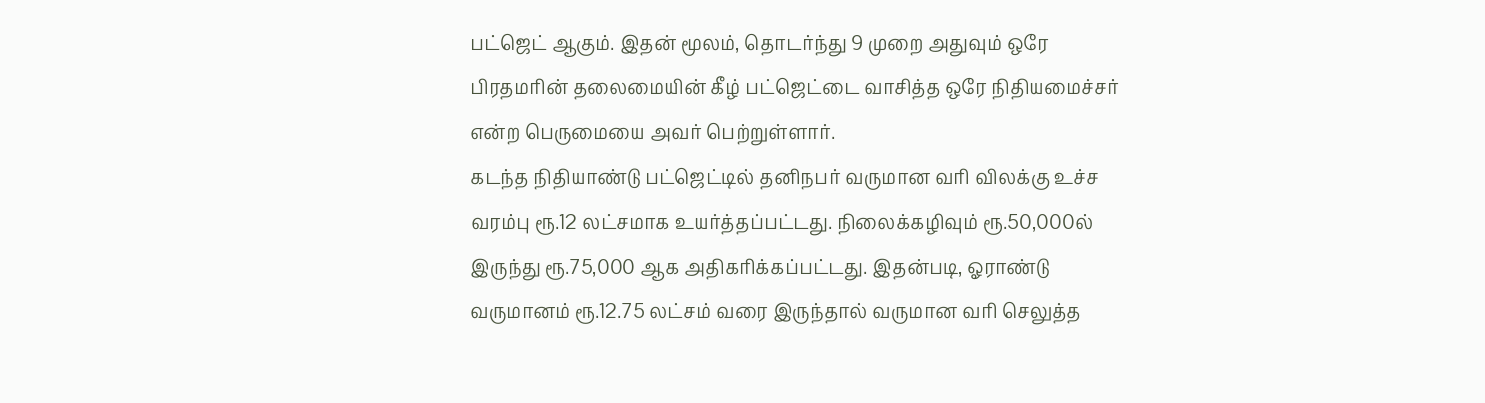பட்ஜெட் ஆகும். இதன் மூலம், தொடர்ந்து 9 முறை அதுவும் ஒரே பிரதமரின் தலைமையின் கீழ் பட்ஜெட்டை வாசித்த ஒரே நிதியமைச்சர் என்ற பெருமையை அவர் பெற்றுள்ளார்.
கடந்த நிதியாண்டு பட்ஜெட்டில் தனிநபர் வருமான வரி விலக்கு உச்ச வரம்பு ரூ.12 லட்சமாக உயர்த்தப்பட்டது. நிலைக்கழிவும் ரூ.50,000ல் இருந்து ரூ.75,000 ஆக அதிகரிக்கப்பட்டது. இதன்படி, ஓராண்டு வருமானம் ரூ.12.75 லட்சம் வரை இருந்தால் வருமான வரி செலுத்த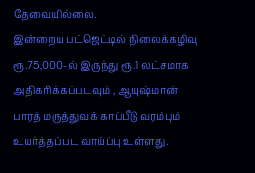தேவையில்லை.
இன்றைய பட்ஜெட்டில் நிலைக்கழிவு ரூ.75,000-ல் இருந்து ரூ.1 லட்சமாக அதிகரிக்கப்படவும் , ஆயுஷ்மான் பாரத் மருத்துவக் காப்பீடு வரம்பும் உயர்த்தப்பட வாய்ப்பு உள்ளது.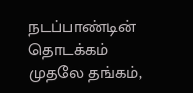நடப்பாண்டின் தொடக்கம் முதலே தங்கம்,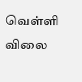வெள்ளி விலை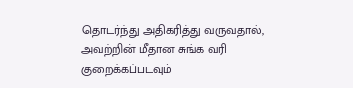தொடர்ந்து அதிகரித்து வருவதால், அவற்றின் மீதான சுங்க வரி குறைக்கப்படவும்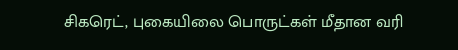சிகரெட், புகையிலை பொருட்கள் மீதான வரி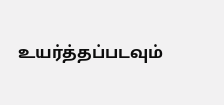உயர்த்தப்படவும்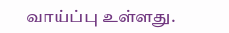வாய்ப்பு உள்ளது.